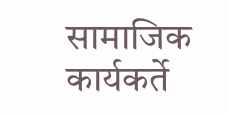सामाजिक कार्यकर्ते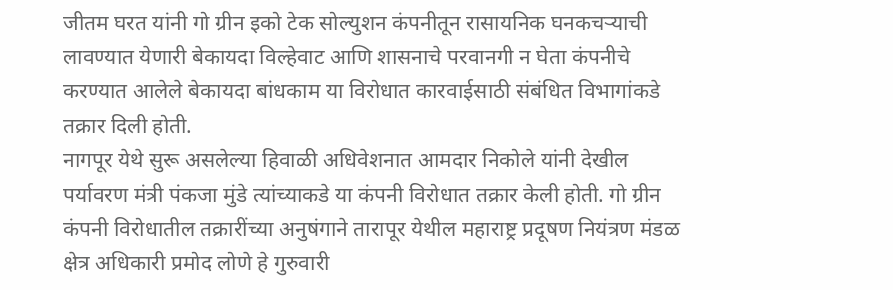जीतम घरत यांनी गो ग्रीन इको टेक सोल्युशन कंपनीतून रासायनिक घनकचऱ्याची लावण्यात येणारी बेकायदा विल्हेवाट आणि शासनाचे परवानगी न घेता कंपनीचे करण्यात आलेले बेकायदा बांधकाम या विरोधात कारवाईसाठी संबंधित विभागांकडे तक्रार दिली होती.
नागपूर येथे सुरू असलेल्या हिवाळी अधिवेशनात आमदार निकोले यांनी देखील पर्यावरण मंत्री पंकजा मुंडे त्यांच्याकडे या कंपनी विरोधात तक्रार केली होती. गो ग्रीन कंपनी विरोधातील तक्रारींच्या अनुषंगाने तारापूर येथील महाराष्ट्र प्रदूषण नियंत्रण मंडळ क्षेत्र अधिकारी प्रमोद लोणे हे गुरुवारी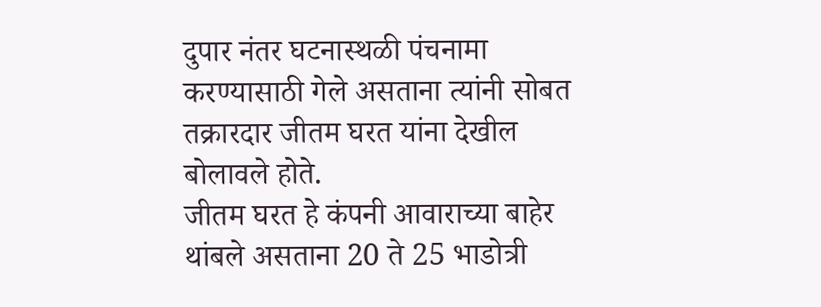दुपार नंतर घटनास्थळी पंचनामा करण्यासाठी गेले असताना त्यांनी सोबत तक्रारदार जीतम घरत यांना देखील बोलावले होते.
जीतम घरत हे कंपनी आवाराच्या बाहेर थांबले असताना 20 ते 25 भाडोत्री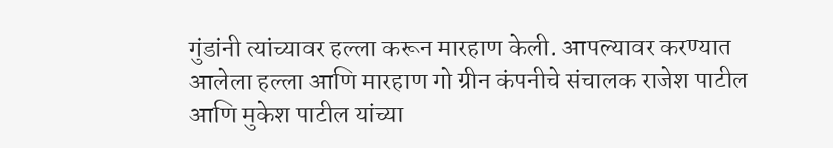गुंडांनी त्यांच्यावर हल्ला करून मारहाण केली. आपल्यावर करण्यात आलेला हल्ला आणि मारहाण गो ग्रीन कंपनीचे संचालक राजेश पाटील आणि मुकेश पाटील यांच्या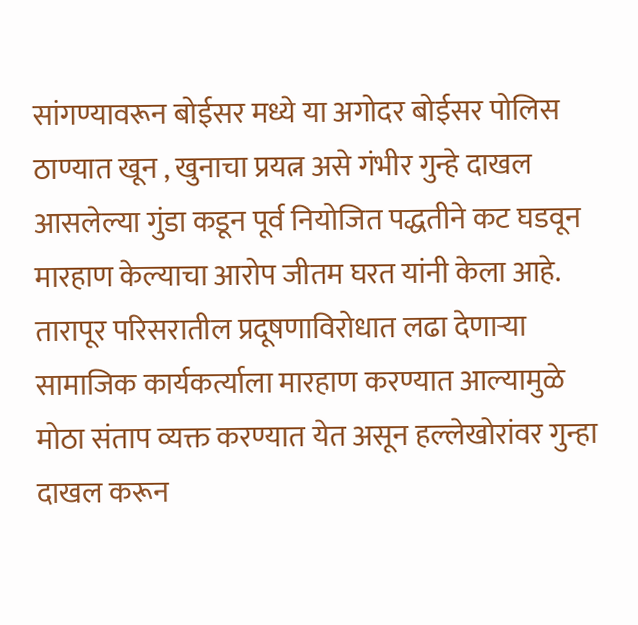सांगण्यावरून बोईसर मध्ये या अगोदर बोईसर पोलिस ठाण्यात खून , खुनाचा प्रयत्न असे गंभीर गुन्हे दाखल आसलेल्या गुंडा कडून पूर्व नियोजित पद्धतीने कट घडवून मारहाण केल्याचा आरोप जीतम घरत यांनी केला आहे. तारापूर परिसरातील प्रदूषणाविरोधात लढा देणाऱ्या सामाजिक कार्यकर्त्याला मारहाण करण्यात आल्यामुळे मोठा संताप व्यक्त करण्यात येत असून हल्लेखोरांवर गुन्हा दाखल करून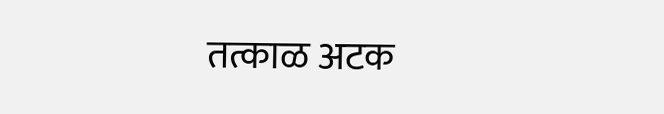तत्काळ अटक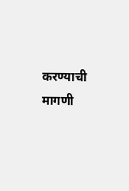करण्याची मागणी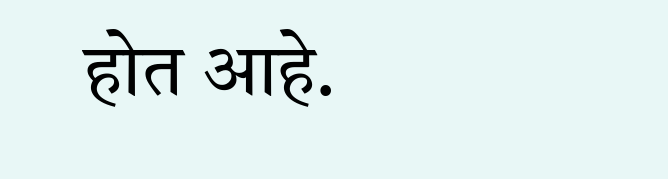होत आहे.